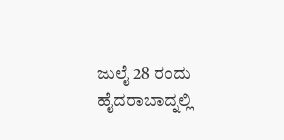ಜುಲೈ 28 ರಂದು ಹೈದರಾಬಾದ್ನಲ್ಲಿ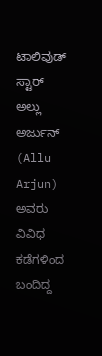ಟಾಲಿವುಡ್ ಸ್ಟಾರ್ ಅಲ್ಲು ಅರ್ಜುನ್ (Allu Arjun) ಅವರು ವಿವಿಧ ಕಡೆಗಳಿಂದ ಬಂದಿದ್ದ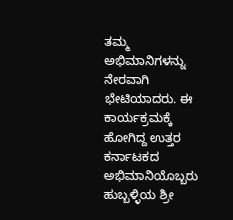ತಮ್ಮ ಅಭಿಮಾನಿಗಳನ್ನು ನೇರವಾಗಿ ಭೇಟಿಯಾದರು. ಈ ಕಾರ್ಯಕ್ರಮಕ್ಕೆ ಹೋಗಿದ್ದ ಉತ್ತರ ಕರ್ನಾಟಕದ ಅಭಿಮಾನಿಯೊಬ್ಬರು ಹುಬ್ಬಳ್ಳಿಯ ಶ್ರೀ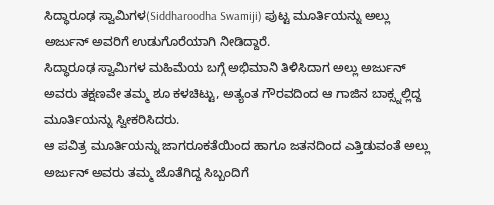ಸಿದ್ಧಾರೂಢ ಸ್ವಾಮಿಗಳ(Siddharoodha Swamiji) ಪುಟ್ಟ ಮೂರ್ತಿಯನ್ನು ಅಲ್ಲು ಅರ್ಜುನ್ ಅವರಿಗೆ ಉಡುಗೊರೆಯಾಗಿ ನೀಡಿದ್ದಾರೆ.
ಸಿದ್ಧಾರೂಢ ಸ್ವಾಮಿಗಳ ಮಹಿಮೆಯ ಬಗ್ಗೆ ಅಭಿಮಾನಿ ತಿಳಿಸಿದಾಗ ಅಲ್ಲು ಅರ್ಜುನ್ ಅವರು ತಕ್ಷಣವೇ ತಮ್ಮ ಶೂ ಕಳಚಿಟ್ಟು, ಅತ್ಯಂತ ಗೌರವದಿಂದ ಆ ಗಾಜಿನ ಬಾಕ್ಸ್ನಲ್ಲಿದ್ದ ಮೂರ್ತಿಯನ್ನು ಸ್ವೀಕರಿಸಿದರು.
ಆ ಪವಿತ್ರ ಮೂರ್ತಿಯನ್ನು ಜಾಗರೂಕತೆಯಿಂದ ಹಾಗೂ ಜತನದಿಂದ ಎತ್ತಿಡುವಂತೆ ಅಲ್ಲು ಅರ್ಜುನ್ ಅವರು ತಮ್ಮ ಜೊತೆಗಿದ್ದ ಸಿಬ್ಬಂದಿಗೆ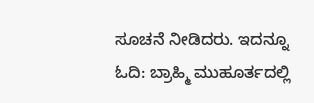ಸೂಚನೆ ನೀಡಿದರು. ಇದನ್ನೂ ಓದಿ: ಬ್ರಾಹ್ಮಿ ಮುಹೂರ್ತದಲ್ಲಿ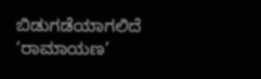ಬಿಡುಗಡೆಯಾಗಲಿದೆ ‘ರಾಮಾಯಣ’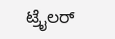ಟ್ರೈಲರ್